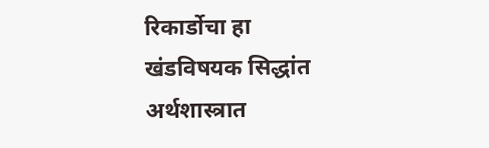रिकार्डोचा हा खंडविषयक सिद्धांत अर्थशास्त्रात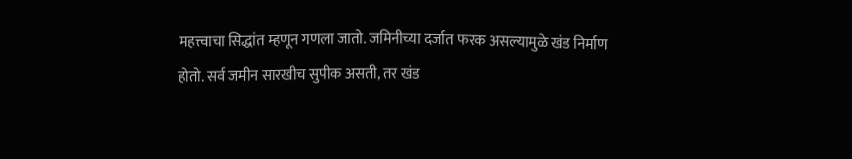महत्त्वाचा सिद्धांत म्हणून गणला जातो. जमिनीच्या दर्जात फरक असल्यामुळे खंड निर्माण होतो. सर्व जमीन सारखीच सुपीक असती, तर खंड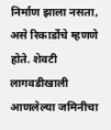निर्माण झाला नसता, असे रिकार्डोचे म्हणणे होते. शेवटी लागवडीखाली आणलेल्या जमिनीचा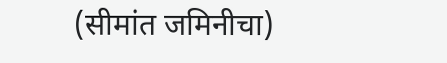(सीमांत जमिनीचा)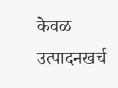केवळ उत्पादनखर्च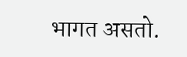भागत असतो.